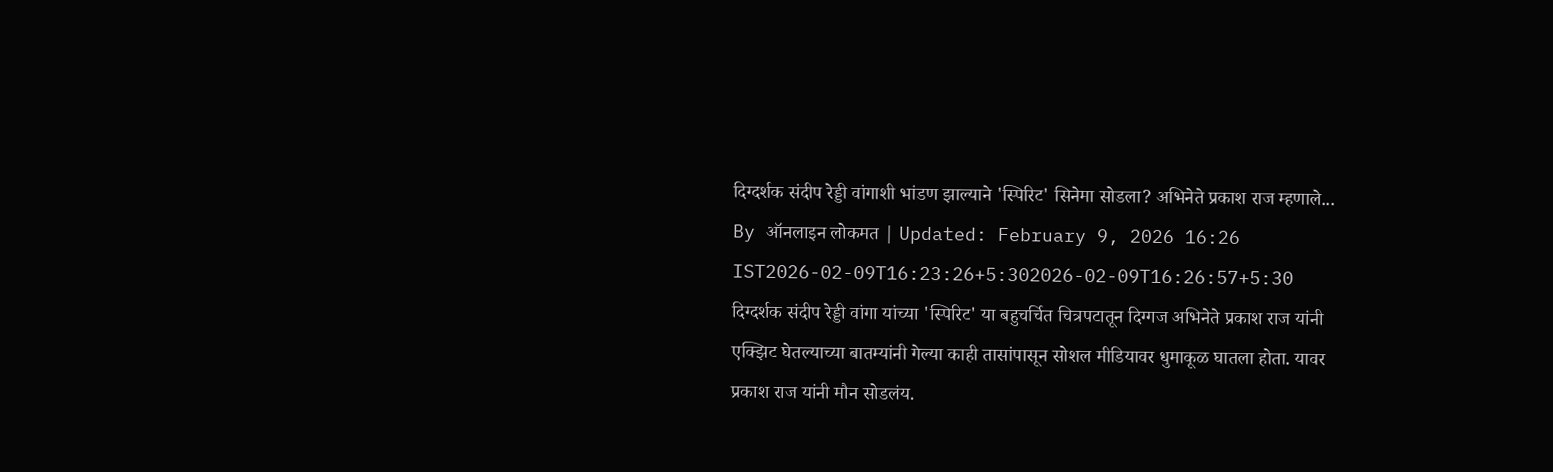दिग्दर्शक संदीप रेड्डी वांगाशी भांडण झाल्याने 'स्पिरिट' सिनेमा सोडला? अभिनेते प्रकाश राज म्हणाले...
By ऑनलाइन लोकमत | Updated: February 9, 2026 16:26 IST2026-02-09T16:23:26+5:302026-02-09T16:26:57+5:30
दिग्दर्शक संदीप रेड्डी वांगा यांच्या 'स्पिरिट' या बहुचर्चित चित्रपटातून दिग्गज अभिनेते प्रकाश राज यांनी एक्झिट घेतल्याच्या बातम्यांनी गेल्या काही तासांपासून सोशल मीडियावर धुमाकूळ घातला होता. यावर प्रकाश राज यांनी मौन सोडलंय.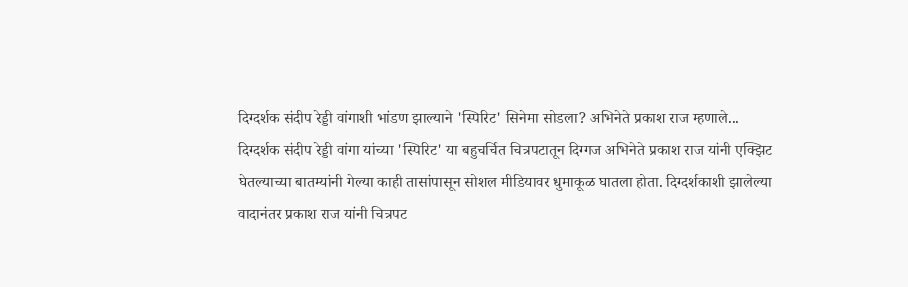दिग्दर्शक संदीप रेड्डी वांगाशी भांडण झाल्याने 'स्पिरिट' सिनेमा सोडला? अभिनेते प्रकाश राज म्हणाले...
दिग्दर्शक संदीप रेड्डी वांगा यांच्या 'स्पिरिट' या बहुचर्चित चित्रपटातून दिग्गज अभिनेते प्रकाश राज यांनी एक्झिट घेतल्याच्या बातम्यांनी गेल्या काही तासांपासून सोशल मीडियावर धुमाकूळ घातला होता. दिग्दर्शकाशी झालेल्या वादानंतर प्रकाश राज यांनी चित्रपट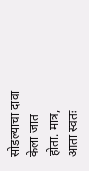सोडल्याचा दावा केला जात होता. मात्र, आता स्वतः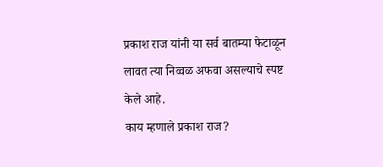प्रकाश राज यांनी या सर्व बातम्या फेटाळून लावत त्या निव्वळ अफवा असल्याचे स्पष्ट केले आहे.
काय म्हणाले प्रकाश राज?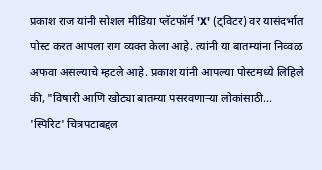प्रकाश राज यांनी सोशल मीडिया प्लॅटफॉर्म 'X' (ट्विटर) वर यासंदर्भात पोस्ट करत आपला राग व्यक्त केला आहे. त्यांनी या बातम्यांना निव्वळ अफवा असल्याचे म्हटले आहे. प्रकाश यांनी आपल्या पोस्टमध्ये लिहिले की, "विषारी आणि खोट्या बातम्या पसरवणाऱ्या लोकांसाठी... 'स्पिरिट' चित्रपटाबद्दल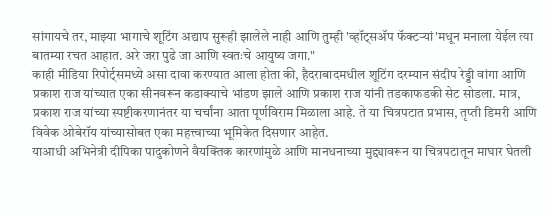सांगायचे तर, माझ्या भागाचे शूटिंग अद्याप सुरूही झालेले नाही आणि तुम्ही 'व्हॉट्सॲप फॅक्टऱ्यां'मधून मनाला येईल त्या बातम्या रचत आहात. अरे जरा पुढे जा आणि स्वतःचे आयुष्य जगा."
काही मीडिया रिपोर्ट्समध्ये असा दावा करण्यात आला होता की, हैदराबादमधील शूटिंग दरम्यान संदीप रेड्डी वांगा आणि प्रकाश राज यांच्यात एका सीनवरून कडाक्याचे भांडण झाले आणि प्रकाश राज यांनी तडकाफडकी सेट सोडला. मात्र, प्रकाश राज यांच्या स्पष्टीकरणानंतर या चर्चांना आता पूर्णविराम मिळाला आहे. ते या चित्रपटात प्रभास, तृप्ती डिमरी आणि विवेक ओबेरॉय यांच्यासोबत एका महत्त्वाच्या भूमिकेत दिसणार आहेत.
याआधी अभिनेत्री दीपिका पादुकोणने वैयक्तिक कारणांमुळे आणि मानधनाच्या मुद्द्यावरून या चित्रपटातून माघार घेतली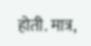होती. मात्र,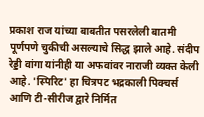प्रकाश राज यांच्या बाबतीत पसरलेली बातमी पूर्णपणे चुकीची असल्याचे सिद्ध झाले आहे. संदीप रेड्डी वांगा यांनीही या अफवांवर नाराजी व्यक्त केली आहे. 'स्पिरिट' हा चित्रपट भद्रकाली पिक्चर्स आणि टी-सीरीज द्वारे निर्मित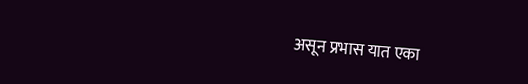असून प्रभास यात एका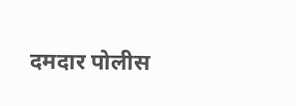दमदार पोलीस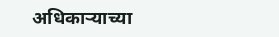अधिकाऱ्याच्या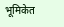भूमिकेत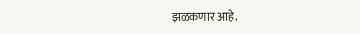झळकणार आहे.